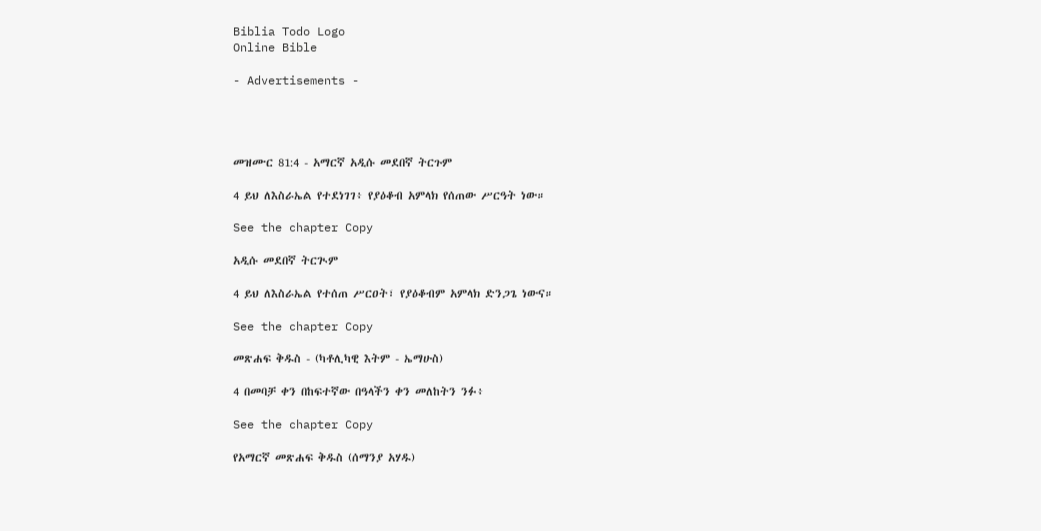Biblia Todo Logo
Online Bible

- Advertisements -




መዝሙር 81:4 - አማርኛ አዲሱ መደበኛ ትርጉም

4 ይህ ለእስራኤል የተደነገገ፥ የያዕቆብ አምላክ የሰጠው ሥርዓት ነው።

See the chapter Copy

አዲሱ መደበኛ ትርጒም

4 ይህ ለእስራኤል የተሰጠ ሥርዐት፣ የያዕቆብም አምላክ ድንጋጌ ነውና።

See the chapter Copy

መጽሐፍ ቅዱስ - (ካቶሊካዊ እትም - ኤማሁስ)

4 በመባቻ ቀን በከፍተኛው በዓላችን ቀን መለከትን ንፉ፥

See the chapter Copy

የአማርኛ መጽሐፍ ቅዱስ (ሰማንያ አሃዱ)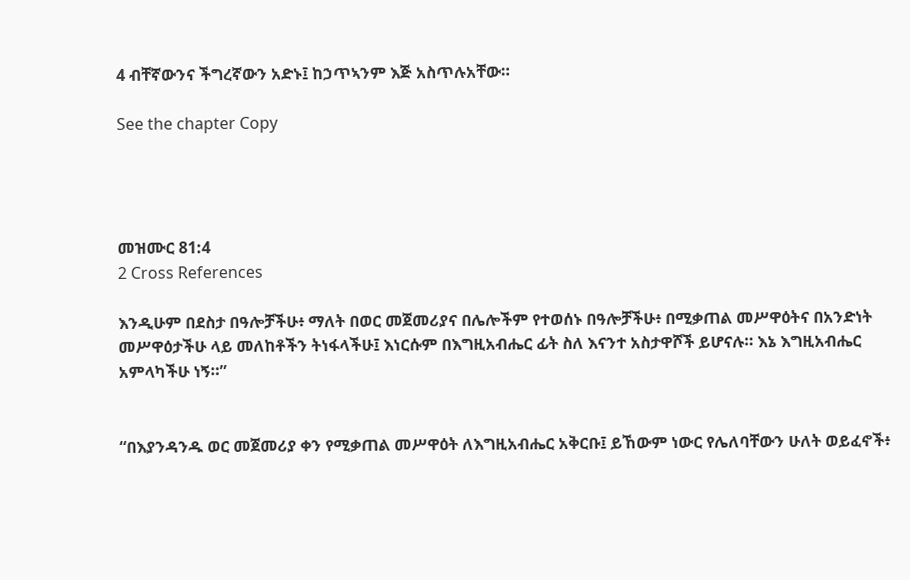4 ብቸኛውንና ችግረኛውን አድኑ፤ ከኃጥኣንም እጅ አስጥሉአቸው።

See the chapter Copy




መዝሙር 81:4
2 Cross References

እንዲሁም በደስታ በዓሎቻችሁ፥ ማለት በወር መጀመሪያና በሌሎችም የተወሰኑ በዓሎቻችሁ፥ በሚቃጠል መሥዋዕትና በአንድነት መሥዋዕታችሁ ላይ መለከቶችን ትነፋላችሁ፤ እነርሱም በእግዚአብሔር ፊት ስለ እናንተ አስታዋሾች ይሆናሉ። እኔ እግዚአብሔር አምላካችሁ ነኝ።”


“በእያንዳንዱ ወር መጀመሪያ ቀን የሚቃጠል መሥዋዕት ለእግዚአብሔር አቅርቡ፤ ይኸውም ነውር የሌለባቸውን ሁለት ወይፈኖች፥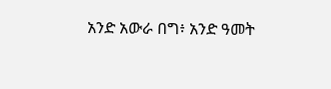አንድ አውራ በግ፥ አንድ ዓመት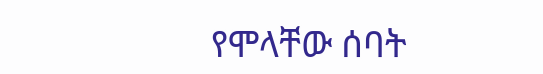የሞላቸው ሰባት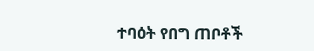ተባዕት የበግ ጠቦቶች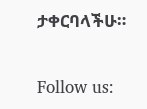ታቀርባላችሁ።


Follow us: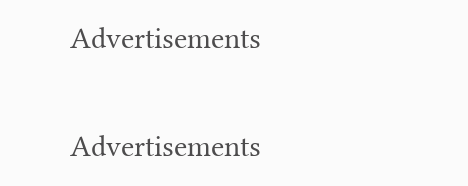Advertisements


Advertisements